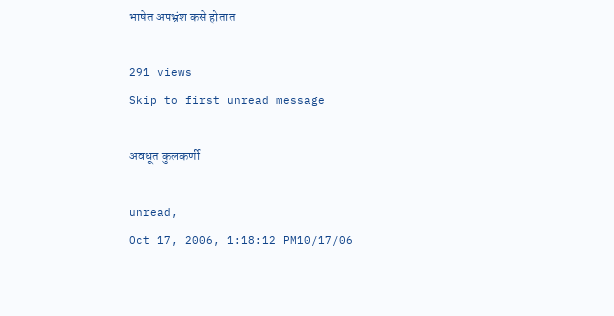भाषेत अपभ्रंश कसे होतात

291 views
Skip to first unread message

अवधूत कुलकर्णी

unread,
Oct 17, 2006, 1:18:12 PM10/17/06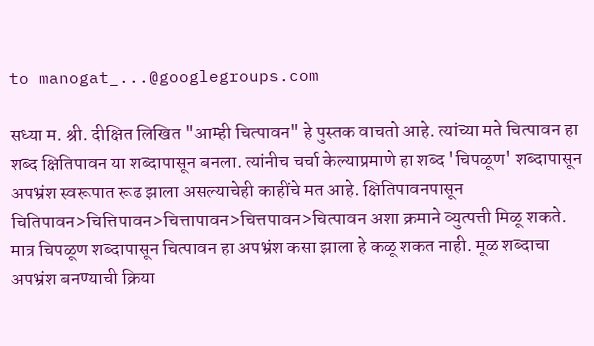to manogat_...@googlegroups.com

सध्या म. श्री. दीक्षित लिखित "आम्ही चित्पावन" हे पुस्तक वाचतो आहे. त्यांच्या मते चित्पावन हा शब्द क्षितिपावन या शब्दापासून बनला. त्यांनीच चर्चा केल्याप्रमाणे हा शब्द 'चिपळूण' शब्दापासून अपभ्रंश स्वरूपात रूढ झाला असल्याचेही काहींचे मत आहे. क्षितिपावनपासून चितिपावन>चित्तिपावन>चित्तापावन>चित्तपावन>चित्पावन अशा क्रमाने व्युत्पत्ती मिळू शकते. मात्र चिपळूण शब्दापासून चित्पावन हा अपभ्रंश कसा झाला हे कळू शकत नाही. मूळ शब्दाचा अपभ्रंश बनण्याची क्रिया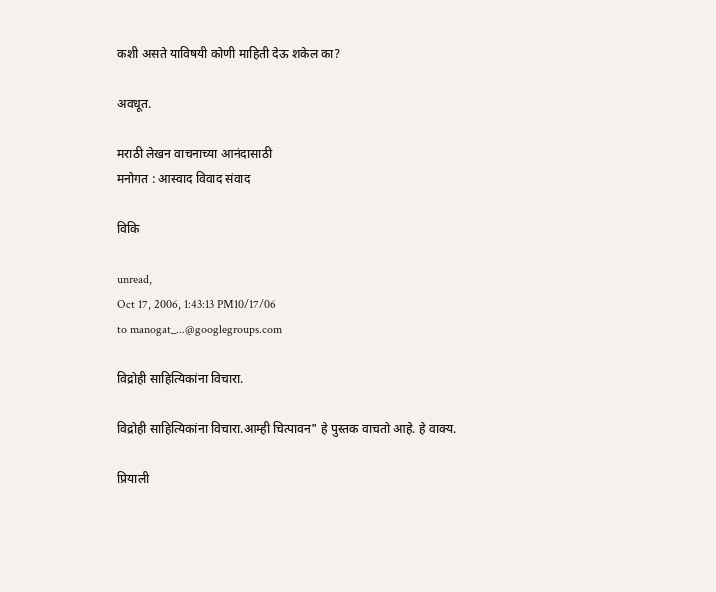कशी असते याविषयी कोणी माहिती देऊ शकेल का?

अवधूत.

मराठी लेखन वाचनाच्या आनंदासाठी
मनोगत : आस्वाद विवाद संवाद

विकि

unread,
Oct 17, 2006, 1:43:13 PM10/17/06
to manogat_...@googlegroups.com

विद्रोही साहित्यिकांना विचारा.

विद्रोही साहित्यिकांना विचारा.आम्ही चित्पावन" हे पुस्तक वाचतो आहे. हे वाक्य.

प्रियाली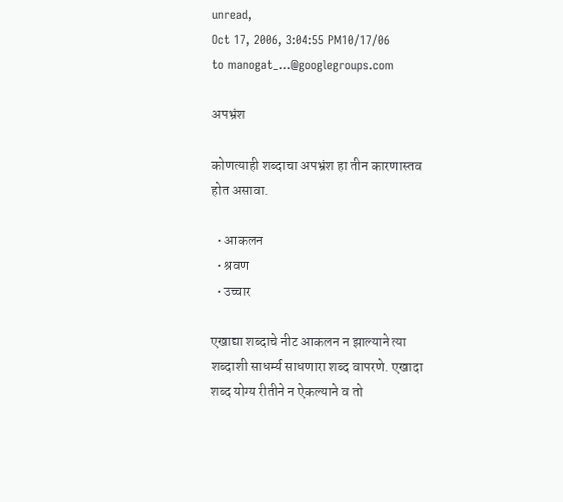unread,
Oct 17, 2006, 3:04:55 PM10/17/06
to manogat_...@googlegroups.com

अपभ्रंश

कोणत्याही शब्दाचा अपभ्रंश हा तीन कारणास्तव होत असावा.

  • आकलन
  • श्रवण
  • उच्चार

एखाद्या शब्दाचे नीट आकलन न झाल्याने त्या शब्दाशी साधर्म्य साधणारा शब्द वापरणे. एखादा शब्द योग्य रीतीने न ऐकल्याने व तो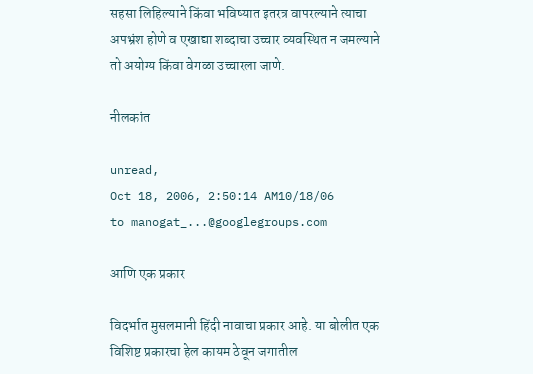सहसा लिहिल्याने किंवा भविष्यात इतरत्र वापरल्याने त्याचा अपभ्रंश होणे व एखाद्या शब्दाचा उच्चार व्यवस्थित न जमल्याने तो अयोग्य किंवा वेगळा उच्चारला जाणे.

नीलकांत

unread,
Oct 18, 2006, 2:50:14 AM10/18/06
to manogat_...@googlegroups.com

आणि एक प्रकार

विदर्भात मुसलमानी हिंदी नावाचा प्रकार आहे. या बोलीत एक विशिष्ट प्रकारचा हेल कायम ठेवून जगातील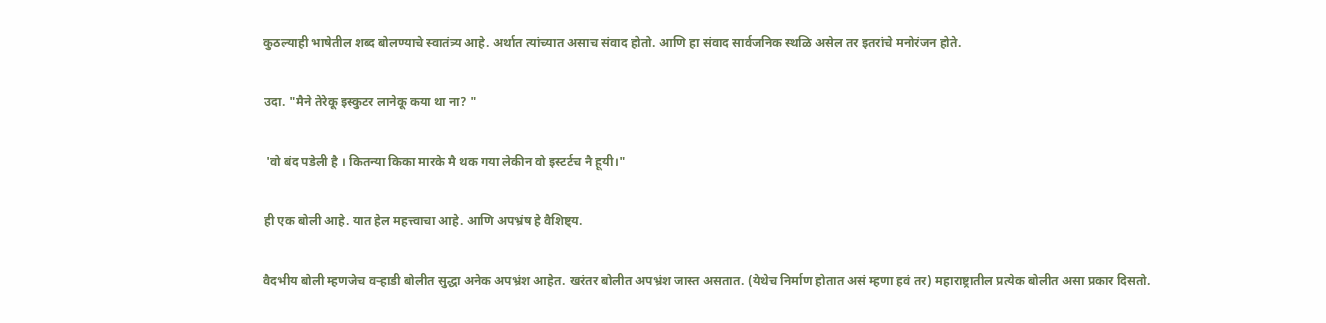कुठल्याही भाषेतील शब्द बोलण्याचे स्वातंत्र्य आहे. अर्थात त्यांच्यात असाच संवाद होतो. आणि हा संवाद सार्वजनिक स्थळि असेल तर इतरांचे मनोरंजन होते.

उदा. "मैने तेरेकू इस्कुटर लानेकू कया था ना? "

 'वो बंद पडेली है । कितन्या किका मारके मै थक गया लेकीन वो इस्टर्टच नै हूयी।"

ही एक बोली आहे. यात हेल महत्त्वाचा आहे. आणि अपभ्रंष हे वैशिष्ट्य.

वैदभीय बोली म्हणजेच वऱ्हाडी बोलीत सुद्धा अनेक अपभ्रंश आहेत. खरंतर बोलीत अपभ्रंश जास्त असतात. (येथेच निर्माण होतात असं म्हणा हवं तर) महाराष्ट्रातील प्रत्येक बोलीत असा प्रकार दिसतो.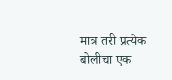मात्र तरी प्रत्येक बोलीचा एक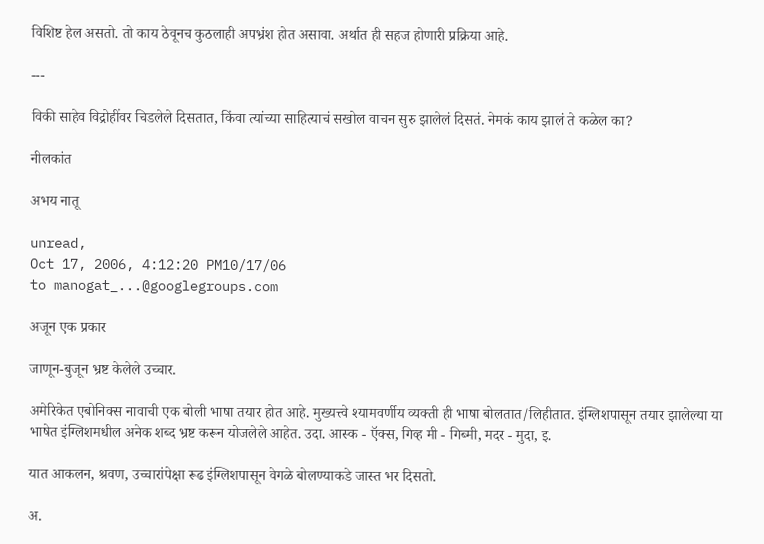विशिष्ट हेल असतो. तो काय ठेवूनच कुठलाही अपभ्रंश होत असावा. अर्थात ही सहज होणारी प्रक्रिया आहे.

---

विकी साहेव विद्रोहींवर चिडलेले दिसतात, किंवा त्यांच्या साहित्याचं सखोल वाचन सुरु झालेलं दिसतं. नेमकं काय झालं ते कळेल का?

नीलकांत

अभय नातू

unread,
Oct 17, 2006, 4:12:20 PM10/17/06
to manogat_...@googlegroups.com

अजून एक प्रकार

जाणून-बुजून भ्रष्ट केलेले उच्चार.

अमेरिकेत एबोनिक्स नावाची एक बोली भाषा तयार होत आहे. मुख्यत्त्वे श्यामवर्णीय व्यक्ती ही भाषा बोलतात/लिहीतात. इंग्लिशपासून तयार झालेल्या या भाषेत इंग्लिशमधील अनेक शब्द भ्रष्ट करून योजलेले आहेत. उदा. आस्क - ऍक्स, गिव्ह मी - गिब्मी, मदर - मुदा, इ.

यात आकलन, श्रवण, उच्चारांपेक्षा रूढ इंग्लिशपासून वेगळे बोलण्याकडे जास्त भर दिसतो.

अ.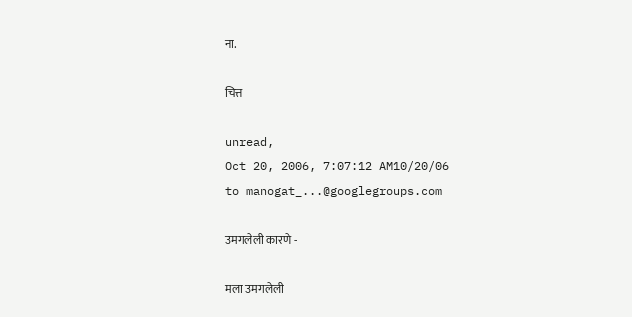ना.

चित्त

unread,
Oct 20, 2006, 7:07:12 AM10/20/06
to manogat_...@googlegroups.com

उमगलेली कारणे -

मला उमगलेली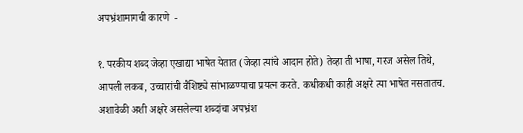अपभ्रंशामागची कारणे  -

१. परकीय शब्द जेव्हा एखाद्या भाषेत येतात (जेव्हा त्यांचे आदान होते) तेव्हा ती भाषा, गरज असेल तिथे, आपली लकब, उच्चारांची वैशिष्ट्ये सांभाळण्याचा प्रयत्न करते. कधीकधी काही अक्षरे त्या भाषेत नसतातच. अशावेळी अशी अक्षरे असलेल्या शब्दांचा अपभ्रंश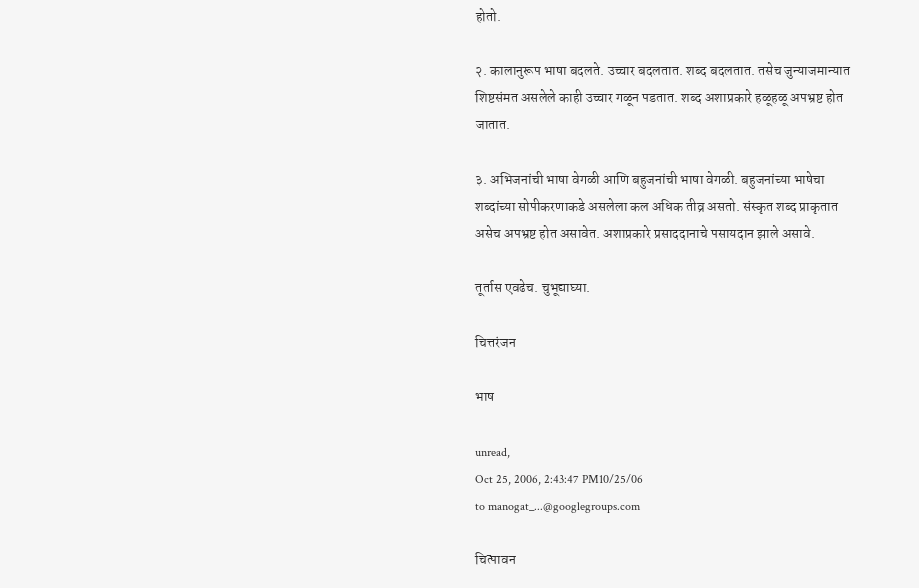होतो.

२. कालानुरूप भाषा बदलते. उच्चार बदलतात. शब्द बदलतात. तसेच जुन्याजमान्यात शिष्टसंमत असलेले काही उच्चार गळून पडतात. शब्द अशाप्रकारे हळूहळू अपभ्रष्ट होत जातात.

३. अभिजनांची भाषा वेगळी आणि बहुजनांची भाषा वेगळी. बहुजनांच्या भाषेचा शब्दांच्या सोपीकरणाकडे असलेला कल अधिक तीव्र असतो. संस्कृत शब्द प्राकृतात असेच अपभ्रष्ट होत असावेत. अशाप्रकारे प्रसाददानाचे पसायदान झाले असावे.

तूर्तास एवढेच. चुभूद्याघ्या.

चित्तरंजन

भाष

unread,
Oct 25, 2006, 2:43:47 PM10/25/06
to manogat_...@googlegroups.com

चित्पावन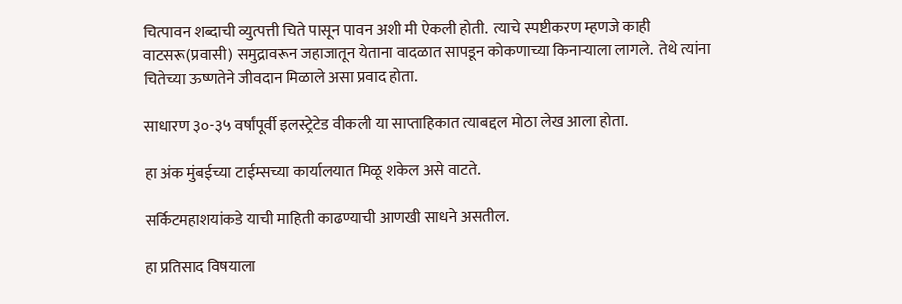चित्पावन शब्दाची व्युत्पत्ती चिते पासून पावन अशी मी ऐकली होती.  त्याचे स्पष्टीकरण म्हणजे काही वाटसरू(प्रवासी) समुद्रावरून जहाजातून येताना वादळात सापडून कोकणाच्या किनाऱ्याला लागले.  तेथे त्यांना चितेच्या ऊष्णतेने जीवदान मिळाले असा प्रवाद होता.

साधारण ३०-३५ वर्षांपूर्वी इलस्ट्रेटेड वीकली या साप्ताहिकात त्याबद्दल मोठा लेख आला होता.

हा अंक मुंबईच्या टाईम्सच्या कार्यालयात मिळू शकेल असे वाटते.

सर्किटमहाशयांकडे याची माहिती काढण्याची आणखी साधने असतील.

हा प्रतिसाद विषयाला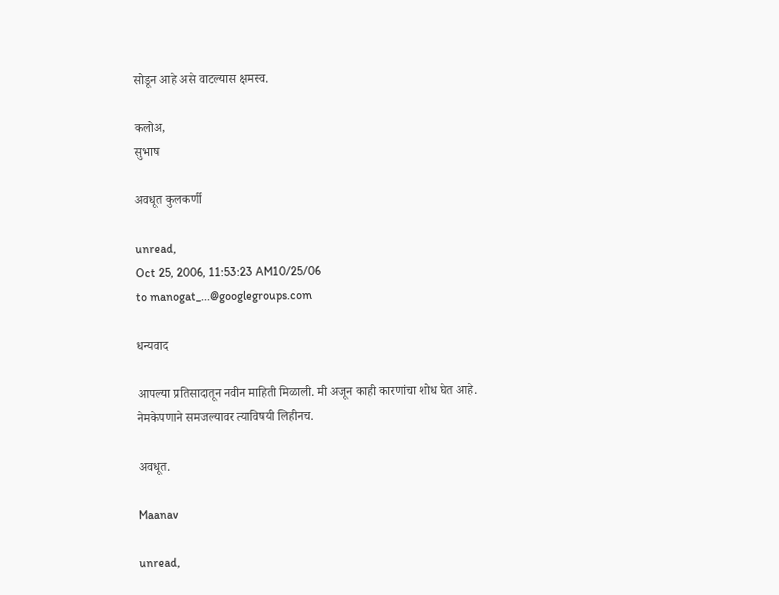सोडून आहे असे वाटल्यास क्षमस्व.

कलोअ,
सुभाष

अवधूत कुलकर्णी

unread,
Oct 25, 2006, 11:53:23 AM10/25/06
to manogat_...@googlegroups.com

धन्यवाद

आपल्या प्रतिसादातून नवीन माहिती मिळाली. मी अजून काही कारणांचा शोध घेत आहे. नेमकेपणाने समजल्यावर त्याविषयी लिहीनच.

अवधूत.

Maanav

unread,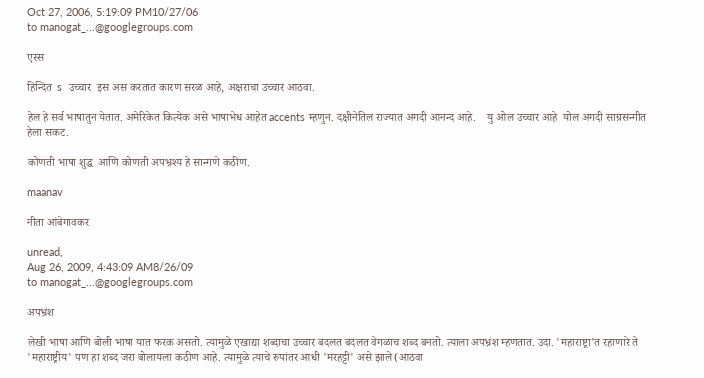Oct 27, 2006, 5:19:09 PM10/27/06
to manogat_...@googlegroups.com

एस्स

हिन्दित  s  उच्चार  इस अस करतात कारण सरळ आहे, अक्षराचा उच्चार आठवा.

हेल हे सर्व भाषातुन येतात. अमेरिकेत कित्येक असे भाषाभेध आहेत accents म्हणुन. दक्षीनेतिल राज्यात अगदी आनन्द आहे.    यु ओल उच्चार आहे  योल अगदी साग्रसन्गीत हेला सकट.

कोणती भाषा शुद्ध  आणि कोणती अपभ्रश्य हे सान्गणे कठीण.

maanav

नीता आंबेगावकर

unread,
Aug 26, 2009, 4:43:09 AM8/26/09
to manogat_...@googlegroups.com

अपभ्रंश

लेखी भाषा आणि बोली भाषा यात फरक असतो. त्यामुळे एखाद्या शब्दाचा उच्चार बदलत बदलत वेगळाच शब्द बनतो. त्याला अपभ्रंश म्हणतात. उदा. 'महाराष्ट्रा'त रहाणारे ते  'महाराष्ट्रीय' पण हा शब्द जरा बोलायला कठीण आहे. त्यामुळे त्याचे रुपांतर आधी 'मरहट्टी' असे झाले(आठवा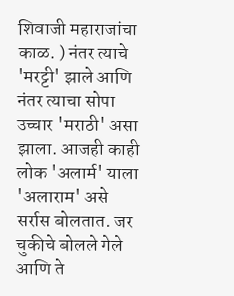शिवाजी महाराजांचा काळ. ) नंतर त्याचे 'मरट्टी' झाले आणि नंतर त्याचा सोपा उच्चार 'मराठी' असा झाला. आजही काही लोक 'अलार्म' याला 'अलाराम' असे सर्रास बोलतात. जर चुकीचे बोलले गेले आणि ते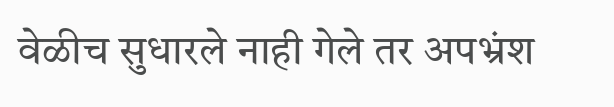वेळीच सुधारले नाही गेले तर अपभ्रंश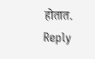होतात.
Reply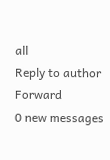all
Reply to author
Forward
0 new messages